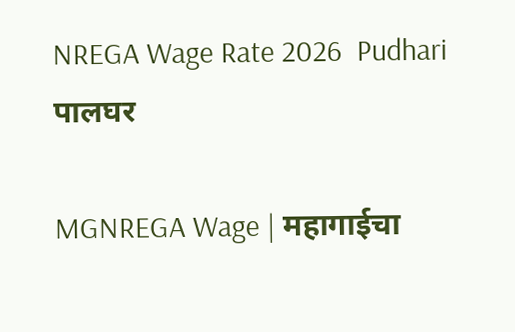NREGA Wage Rate 2026  Pudhari
पालघर

MGNREGA Wage | महागाईचा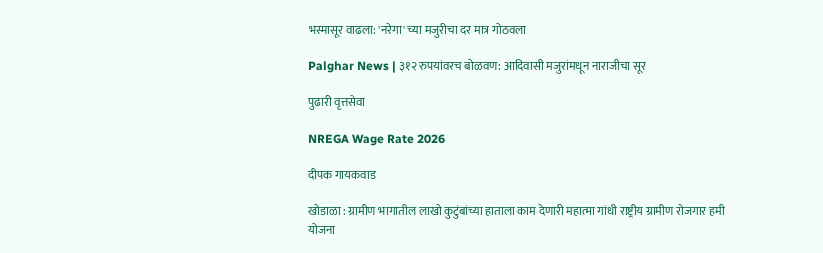भस्मासूर वाढला: 'नरेगा' च्या मजुरीचा दर मात्र गोठवला

Palghar News | ३१२ रुपयांवरच बोळवण: आदिवासी मजुरांमधून नाराजीचा सूर

पुढारी वृत्तसेवा

NREGA Wage Rate 2026

दीपक गायकवाड

खोडाळा : ग्रामीण भागातील लाखो कुटुंबांच्या हाताला काम देणारी महात्मा गांधी राष्ट्रीय ग्रामीण रोजगार हमी योजना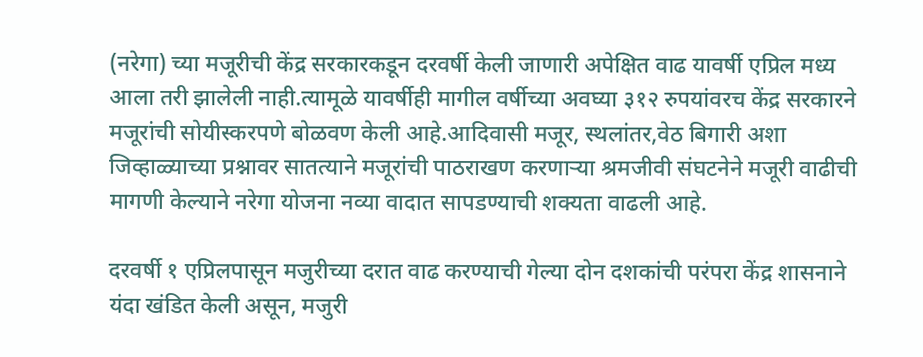(नरेगा) च्या मजूरीची केंद्र सरकारकडून दरवर्षी केली जाणारी अपेक्षित वाढ यावर्षी एप्रिल मध्य आला तरी झालेली नाही.त्यामूळे यावर्षीही मागील वर्षीच्या अवघ्या ३१२ रुपयांवरच केंद्र सरकारने मजूरांची सोयीस्करपणे बोळवण केली आहे.आदिवासी मजूर, स्थलांतर,वेठ बिगारी अशा जिव्हाळ्याच्या प्रश्नावर सातत्याने मजूरांची पाठराखण करणाऱ्या श्रमजीवी संघटनेने मजूरी वाढीची मागणी केल्याने नरेगा योजना नव्या वादात सापडण्याची शक्यता वाढली आहे.

दरवर्षी १ एप्रिलपासून मजुरीच्या दरात वाढ करण्याची गेल्या दोन दशकांची परंपरा केंद्र शासनाने यंदा खंडित केली असून, मजुरी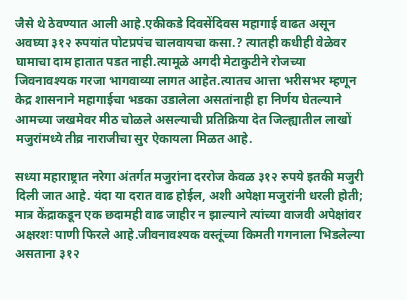जैसे थे ठेवण्यात आली आहे.एकीकडे दिवसेंदिवस महागाई वाढत असून अवघ्या ३१२ रुपयांत पोटप्रपंच चालवायचा कसा.? त्यातही कधीही वेळेवर घामाचा दाम हातात पडत नाही.त्यामूळे अगदी मेटाकुटीने रोजच्या जिवनावश्यक गरजा भागवाव्या लागत आहेत.त्यातच आत्ता भरीसभर म्हणून केद्र शासनाने महागाईचा भडका उडालेला असतांनाही हा निर्णय घेतल्याने आमच्या जखमेवर मीठ चोळले असल्याची प्रतिक्रिया देत जिल्ह्यातील लाखों मजुरांमध्ये तीव्र नाराजीचा सुर ऐकायला मिळत आहे.

सध्या महाराष्ट्रात नरेगा अंतर्गत मजुरांना दररोज केवळ ३१२ रुपये इतकी मजुरी दिली जात आहे. यंदा या दरात वाढ होईल, अशी अपेक्षा मजुरांनी धरली होती; मात्र केंद्राकडून एक छदामही वाढ जाहीर न झाल्याने त्यांच्या वाजवी अपेक्षांवर अक्षरशः पाणी फिरले आहे.जीवनावश्यक वस्तूंच्या किमती गगनाला भिडलेल्या असताना ३१२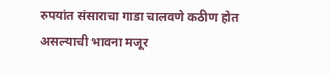रुपयांत संसाराचा गाडा चालवणे कठीण होत असल्याची भावना मजूर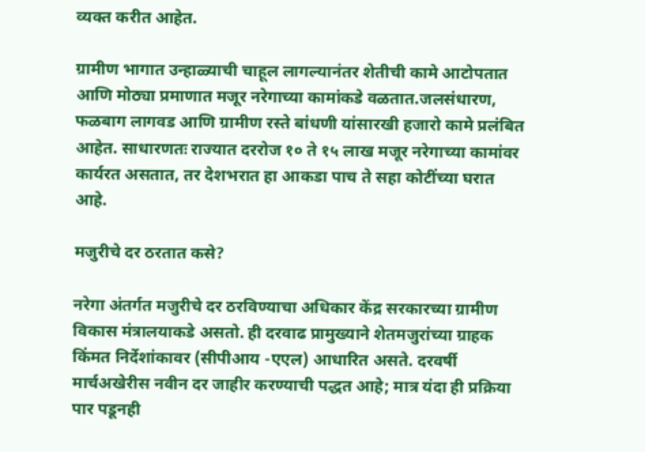व्यक्त करीत आहेत.

ग्रामीण भागात उन्हाळ्याची चाहूल लागल्यानंतर शेतीची कामे आटोपतात आणि मोठ्या प्रमाणात मजूर नरेगाच्या कामांकडे वळतात.जलसंधारण, फळबाग लागवड आणि ग्रामीण रस्ते बांधणी यांसारखी हजारो कामे प्रलंबित आहेत. साधारणतः राज्यात दररोज १० ते १५ लाख मजूर नरेगाच्या कामांवर कार्यरत असतात, तर देशभरात हा आकडा पाच ते सहा कोटींच्या घरात आहे.

मजुरीचे दर ठरतात कसे?

नरेगा अंतर्गत मजुरीचे दर ठरविण्याचा अधिकार केंद्र सरकारच्या ग्रामीण विकास मंत्रालयाकडे असतो. ही दरवाढ प्रामुख्याने शेतमजुरांच्या ग्राहक किंमत निर्देशांकावर (सीपीआय -एएल) आधारित असते. दरवर्षी मार्चअखेरीस नवीन दर जाहीर करण्याची पद्धत आहे; मात्र यंदा ही प्रक्रिया पार पडूनही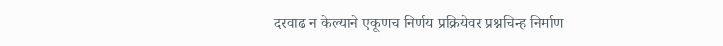दरवाढ न केल्याने एकूणच निर्णय प्रक्रियेवर प्रश्नचिन्ह निर्माण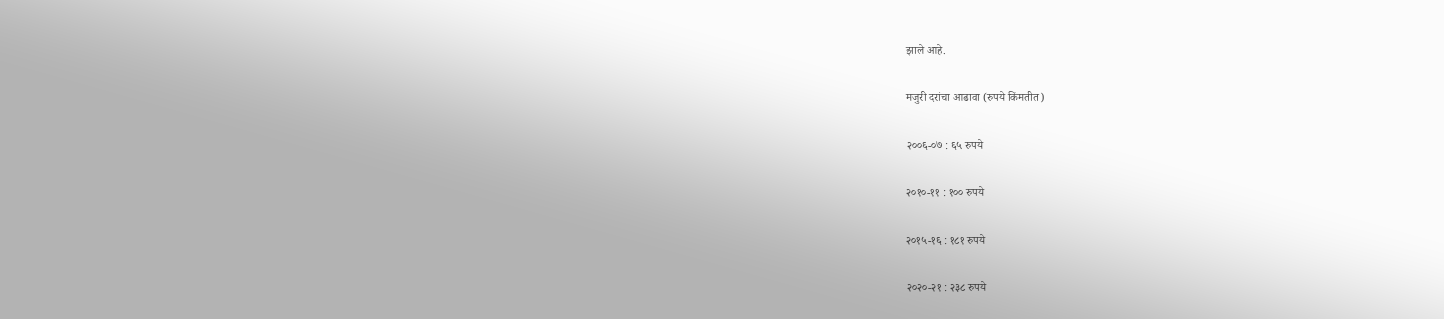झाले आहे.

मजुरी दरांचा आढावा (रुपये किंमतीत)

२००६-०७ : ६५ रुपये

२०१०-११ : १०० रुपये

२०१५-१६ : १८१ रुपये

२०२०-२१ : २३८ रुपये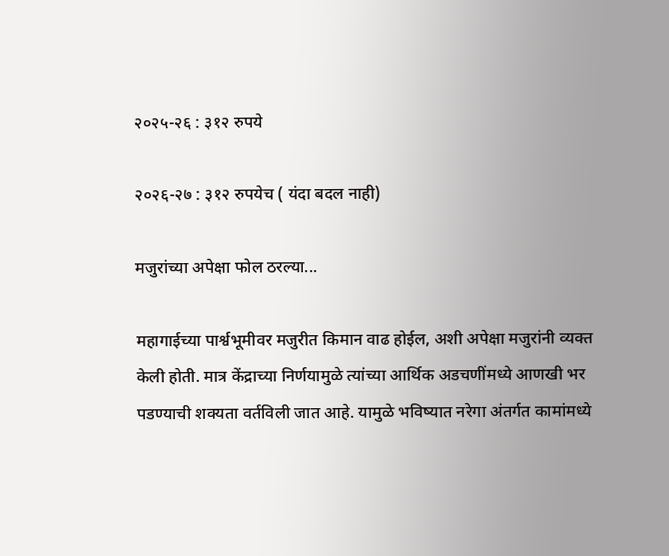२०२५-२६ : ३१२ रुपये

२०२६-२७ : ३१२ रुपयेच ( यंदा बदल नाही)

मजुरांच्या अपेक्षा फोल ठरल्या...

महागाईच्या पार्श्वभूमीवर मजुरीत किमान वाढ होईल, अशी अपेक्षा मजुरांनी व्यक्त केली होती. मात्र केंद्राच्या निर्णयामुळे त्यांच्या आर्थिक अडचणींमध्ये आणखी भर पडण्याची शक्यता वर्तविली जात आहे. यामुळे भविष्यात नरेगा अंतर्गत कामांमध्ये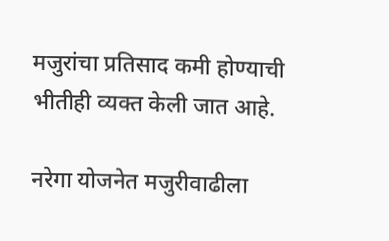मजुरांचा प्रतिसाद कमी होण्याची भीतीही व्यक्त केली जात आहे.

नरेगा योजनेत मजुरीवाढीला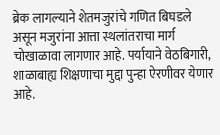ब्रेक लागल्याने शेतमजुरांचे गणित बिघडले असून मजुरांना आत्ता स्थलांतराचा मार्ग चोखाळावा लागणार आहे. पर्यायाने वेठबिगारी, शाळाबाह्य शिक्षणाचा मुद्दा पुन्हा ऐरणीवर येणार आहे.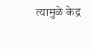त्यामुळे केद्र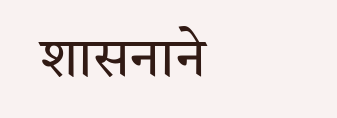शासनाने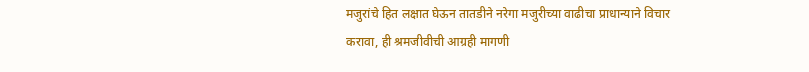मजुरांचे हित लक्षात घेऊन तातडीने नरेगा मजुरीच्या वाढीचा प्राधान्याने विचार करावा, ही श्रमजीवीची आग्रही मागणी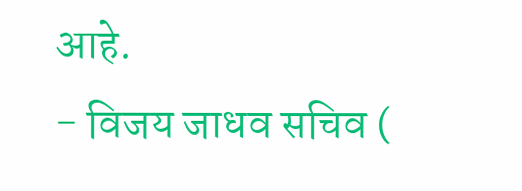आहे.
- विजय जाधव सचिव (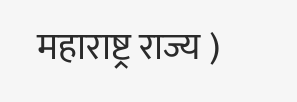महाराष्ट्र राज्य )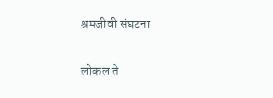श्रमजीवी संघटना

लोकल ते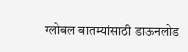ग्लोबल बातम्यांसाठी डाऊनलोड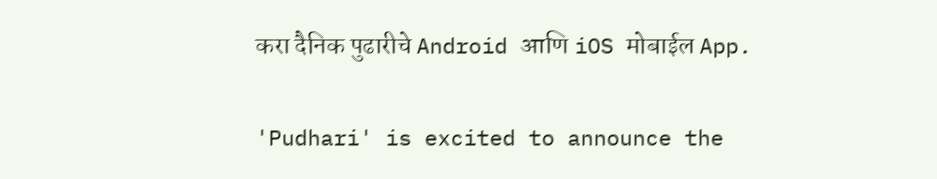करा दैनिक पुढारीचे Android आणि iOS मोबाईल App.

'Pudhari' is excited to announce the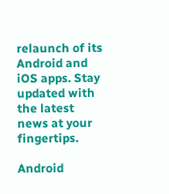relaunch of its Android and iOS apps. Stay updated with the latest news at your fingertips.

Android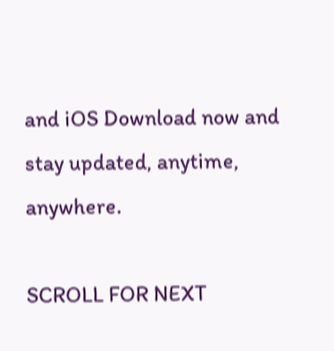and iOS Download now and stay updated, anytime, anywhere.

SCROLL FOR NEXT